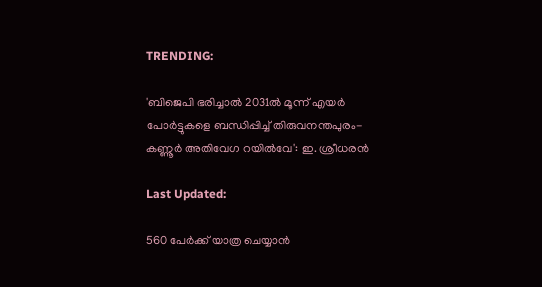TRENDING:

'ബിജെപി ഭരിച്ചാൽ 2031ൽ മൂന്ന് എയർ പോർട്ടുകളെ ബന്ധിപ്പിച്ച് തിരുവനന്തപുരം-കണ്ണൂർ അതിവേഗ റയിൽവേ': ഇ. ശ്രീധരൻ

Last Updated:

560 പേർക്ക് യാത്ര ചെയ്യാൻ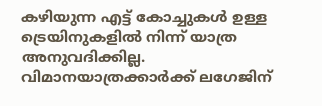കഴിയുന്ന എട്ട് കോച്ചുകൾ ഉള്ള ട്രെയിനുകളിൽ നിന്ന് യാത്ര അനുവദിക്കില്ല. വിമാനയാത്രക്കാർക്ക് ലഗേജിന്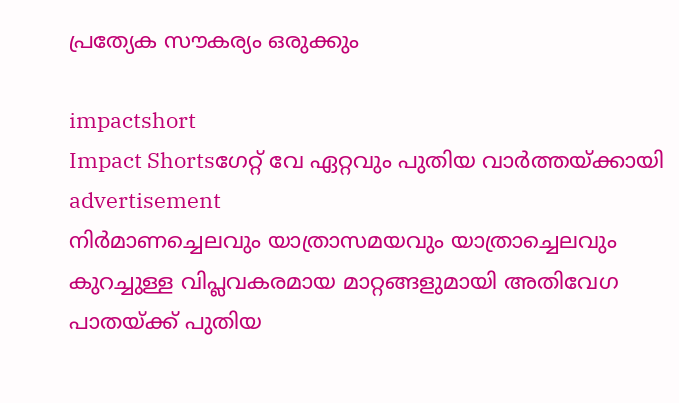പ്രത്യേക സൗകര്യം ഒരുക്കും

impactshort
Impact Shortsഗേറ്റ് വേ ഏറ്റവും പുതിയ വാർത്തയ്ക്കായി
advertisement
നിർമാണച്ചെലവും യാത്രാസമയവും യാത്രാച്ചെലവും കുറച്ചുള്ള വിപ്ലവകരമായ മാറ്റങ്ങളുമായി അതിവേഗ പാതയ്ക്ക് പുതിയ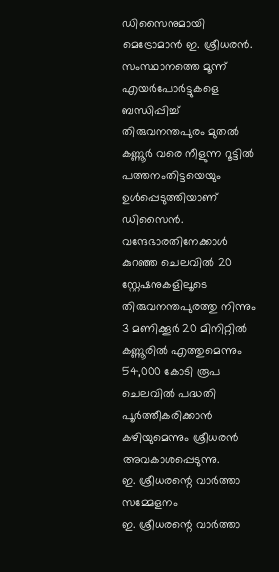ഡിസൈനുമായി മെട്രോമാൻ ഇ. ശ്രീധരൻ. സംസ്ഥാനത്തെ മൂന്ന് എയർപോർട്ടുകളെ ബന്ധിപ്പിച്ച് തിരുവനന്തപുരം മുതൽ കണ്ണൂർ വരെ നീളുന്ന റൂട്ടിൽ പത്തനംതിട്ടയെയും ഉൾപ്പെടുത്തിയാണ് ഡിസൈൻ. വന്ദേഭാരതിനേക്കാൾ കുറഞ്ഞ ചെലവിൽ 20 സ്റ്റേഷനുകളിലൂടെ തിരുവനന്തപുരത്തു നിന്നും 3 മണിക്കൂർ 20 മിനിറ്റിൽ കണ്ണൂരിൽ എത്തുമെന്നും 54,000 കോടി രൂപ ചെലവിൽ പദ്ധതി പൂർത്തീകരിക്കാൻ കഴിയുമെന്നും ശ്രീധരൻ അവകാശപ്പെടുന്നു.
ഇ. ശ്രീധരന്റെ വാർത്താ സമ്മേളനം
ഇ. ശ്രീധരന്റെ വാർത്താ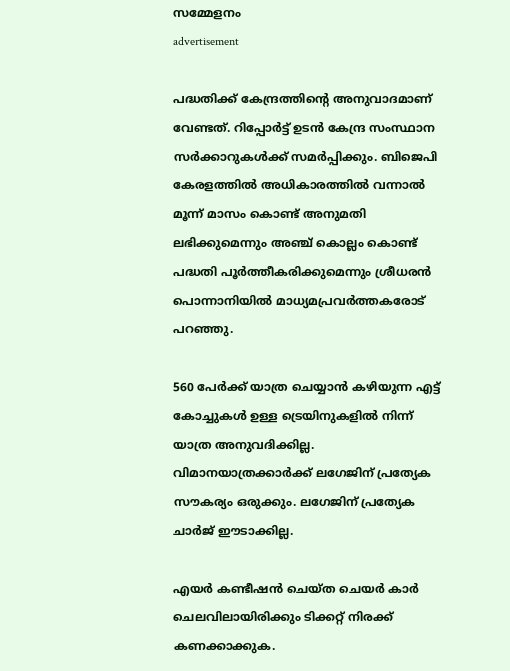സമ്മേളനം
advertisement

പദ്ധതിക്ക് കേന്ദ്രത്തിൻ്റെ അനുവാദമാണ് വേണ്ടത്. റിപ്പോർട്ട് ഉടൻ കേന്ദ്ര സംസ്ഥാന സർക്കാറുകൾക്ക് സമർപ്പിക്കും. ബിജെപി കേരളത്തിൽ അധികാരത്തിൽ വന്നാൽ മൂന്ന് മാസം കൊണ്ട് അനുമതി ലഭിക്കുമെന്നും അഞ്ച് കൊല്ലം കൊണ്ട് പദ്ധതി പൂർത്തീകരിക്കുമെന്നും ശ്രീധരൻ പൊന്നാനിയിൽ മാധ്യമപ്രവർത്തകരോട് പറഞ്ഞു.

560 പേർക്ക് യാത്ര ചെയ്യാൻ കഴിയുന്ന എട്ട് കോച്ചുകൾ ഉള്ള ട്രെയിനുകളിൽ നിന്ന് യാത്ര അനുവദിക്കില്ല. വിമാനയാത്രക്കാർക്ക് ലഗേജിന് പ്രത്യേക സൗകര്യം ഒരുക്കും. ലഗേജിന് പ്രത്യേക ചാർജ് ഈടാക്കില്ല.

എയർ കണ്ടീഷൻ ചെയ്ത ചെയർ കാർ ചെലവിലായിരിക്കും ടിക്കറ്റ് നിരക്ക് കണക്കാക്കുക.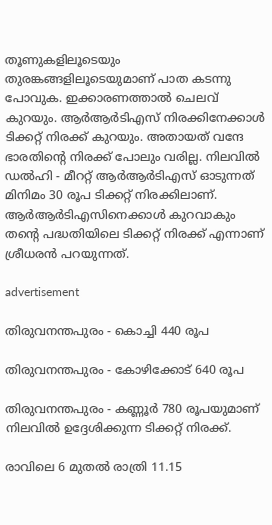തൂണുകളിലൂടെയും തുരങ്കങ്ങളിലൂടെയുമാണ് പാത കടന്നു പോവുക. ഇക്കാരണത്താൽ ചെലവ് കുറയും. ആർആർടിഎസ് നിരക്കിനേക്കാൾ ടിക്കറ്റ് നിരക്ക് കുറയും. അതായത് വന്ദേ ഭാരതിന്റെ നിരക്ക് പോലും വരില്ല. നിലവിൽ ഡൽഹി - മീററ്റ് ആർആർടിഎസ് ഓടുന്നത് മിനിമം 30 രൂപ ടിക്കറ്റ് നിരക്കിലാണ്. ആർആർടിഎസിനെക്കാൾ കുറവാകും തന്റെ പദ്ധതിയിലെ ടിക്കറ്റ് നിരക്ക് എന്നാണ് ശ്രീധരൻ പറയുന്നത്.

advertisement

തിരുവനന്തപുരം - കൊച്ചി 440 രൂപ

തിരുവനന്തപുരം - കോഴിക്കോട് 640 രൂപ

തിരുവനന്തപുരം - കണ്ണൂർ 780 രൂപയുമാണ് നിലവിൽ ഉദ്ദേശിക്കുന്ന ടിക്കറ്റ് നിരക്ക്.

രാവിലെ 6 മുതൽ രാത്രി 11.15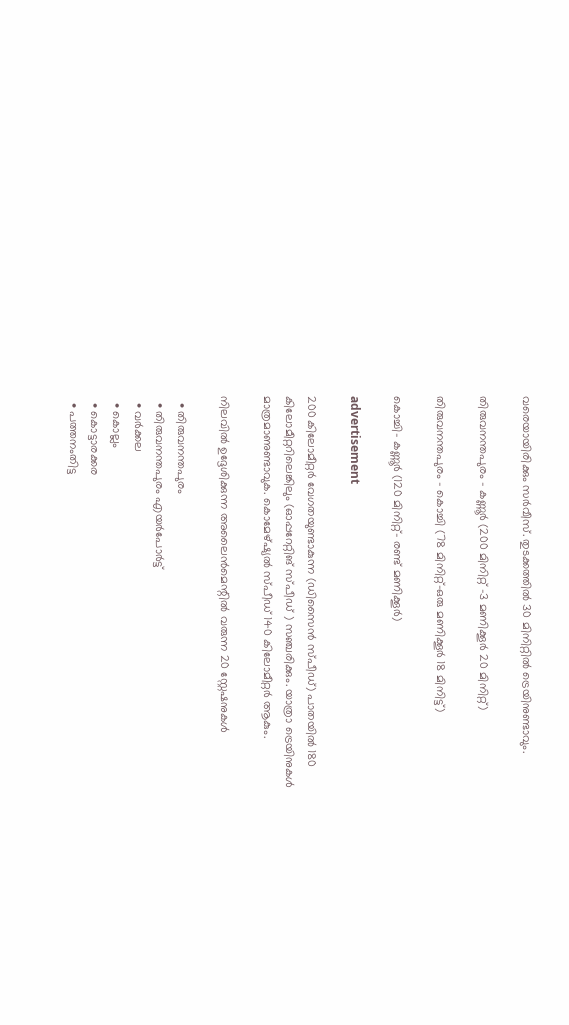വരെയായിരിക്കും സർവീസ്. തുടക്കത്തിൽ 30 മിനിറ്റിൽ ട്രെയിനുണ്ടാവും.

തിരുവനന്തപുരം - കണ്ണൂർ (200 മിനിറ്റ് -3 മണിക്കൂർ 20 മിനിറ്റ്)

തിരുവനന്തപുരം - കൊച്ചി (78 മിനിറ്റ്-ഒരു മണിക്കൂർ 18 മിനിട്ട്)

കൊച്ചി- കണ്ണൂർ (120 മിനിറ്റ്- രണ്ട് മണിക്കൂർ)

advertisement

200 കിലോമീറ്റർ വേഗതയുണ്ടാകുന്ന (ഡിസൈൻ സ്പീഡ്) പാതയിൽ 180 കിലോമീറ്ററിലെങ്കിലും (ഓപ്പറേറ്റിങ് സ്പീഡ് ) സഞ്ചരിക്കും. യാത്രാ ട്രെയിനുകൾ മാത്രമാണുണ്ടാവുക. കൊമേഴ്‌ഷ്യൽ സ്പീഡ് 140 കിലോമീറ്റർ ആകും.

നിലവിൽ ഉദ്ദേശിക്കുന്ന അലൈൻമെന്റിൽ വരുന്ന 20 സ്റ്റേഷനുകൾ

  • തിരുവനന്തപുരം
  • തിരുവനന്തപുരം എയർപോർട്ട്
  • വർക്കല
  • കൊല്ലം
  • കൊട്ടാരക്കര
  • പത്തനംതിട്ട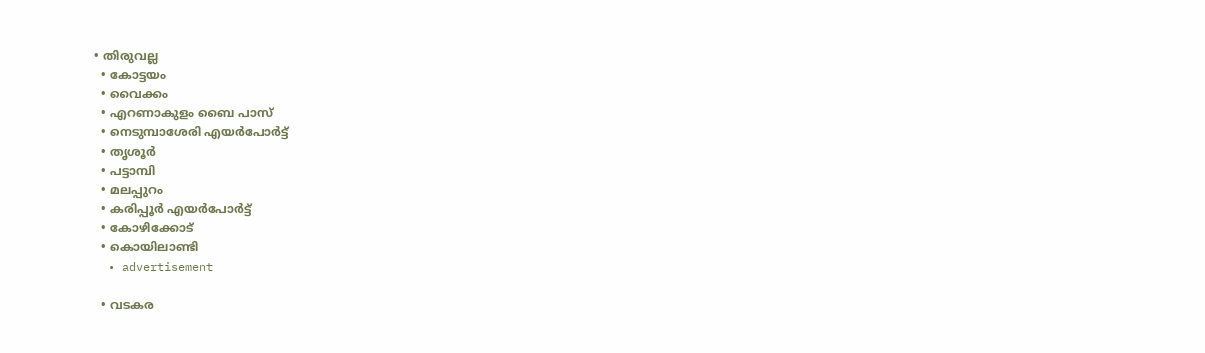• തിരുവല്ല
  • കോട്ടയം
  • വൈക്കം
  • എറണാകുളം ബൈ പാസ്
  • നെടുമ്പാശേരി എയർപോർട്ട്
  • തൃശൂർ
  • പട്ടാമ്പി
  • മലപ്പുറം
  • കരിപ്പൂർ എയർപോർട്ട്
  • കോഴിക്കോട്
  • കൊയിലാണ്ടി
  • advertisement

  • വടകര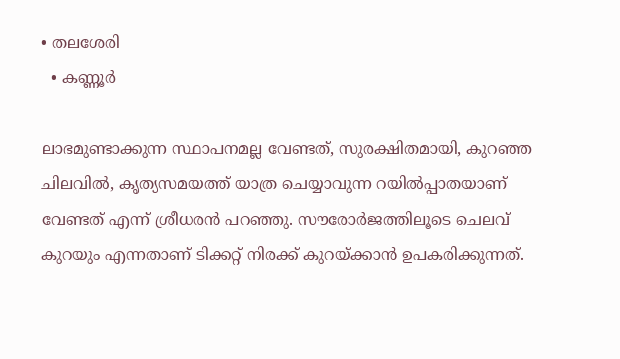• തലശേരി
  • കണ്ണൂർ

ലാഭമുണ്ടാക്കുന്ന സ്ഥാപനമല്ല വേണ്ടത്, സുരക്ഷിതമായി, കുറഞ്ഞ ചിലവിൽ, കൃത്യസമയത്ത് യാത്ര ചെയ്യാവുന്ന റയിൽപ്പാതയാണ് വേണ്ടത് എന്ന് ശ്രീധരൻ പറഞ്ഞു. സൗരോർജത്തിലൂടെ ചെലവ് കുറയും എന്നതാണ് ടിക്കറ്റ് നിരക്ക് കുറയ്ക്കാൻ ഉപകരിക്കുന്നത്.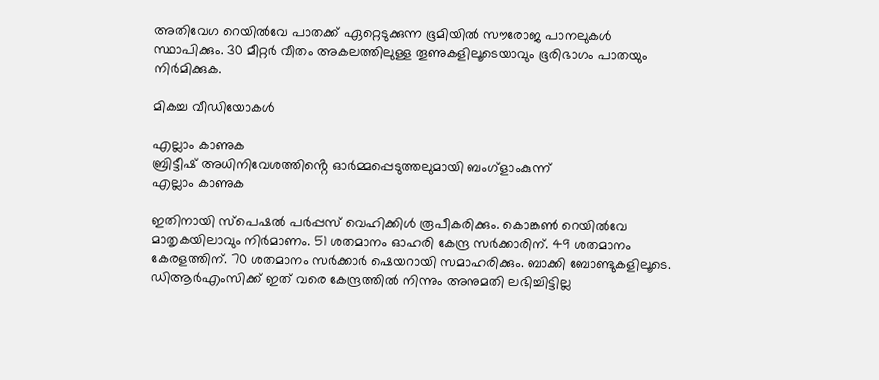അതിവേഗ റെയിൽവേ പാതക്ക് ഏറ്റെടുക്കുന്ന ഭൂമിയിൽ സൗരോജ പാനലുകൾ സ്ഥാപിക്കും. 30 മീറ്റർ വീതം അകലത്തിലുള്ള തൂണുകളിലൂടെയാവും ഭൂരിഭാഗം പാതയും നിർമിക്കുക.

മികച്ച വീഡിയോകൾ

എല്ലാം കാണുക
ബ്രിട്ടീഷ് അധിനിവേശത്തിൻ്റെ ഓർമ്മപ്പെടുത്തലുമായി ബംഗ്ളാംകുന്ന്
എല്ലാം കാണുക

ഇതിനായി സ്പെഷൽ പർപ്പസ് വെഹിക്കിൾ രൂപീകരിക്കും. കൊങ്കൺ റെയിൽവേ മാതൃകയിലാവും നിർമാണം. 51 ശതമാനം ഓഹരി കേന്ദ്ര സർക്കാരിന്. 49 ശതമാനം കേരളത്തിന്. 70 ശതമാനം സർക്കാർ ഷെയറായി സമാഹരിക്കും. ബാക്കി ബോണ്ടുകളിലൂടെ. ഡിആർഎംസിക്ക് ഇത് വരെ കേന്ദ്രത്തിൽ നിന്നും അനുമതി ലഭിച്ചിട്ടില്ല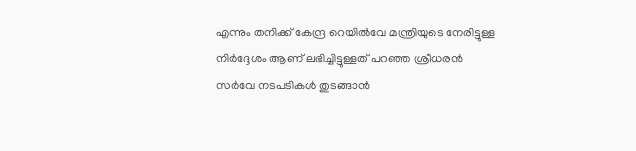എന്നും തനിക്ക് കേന്ദ്ര റെയിൽവേ മന്ത്രിയുടെ നേരിട്ടുള്ള നിർദ്ദേശം ആണ് ലഭിച്ചിട്ടുള്ളത് പറഞ്ഞ ശ്രീധരൻ സർവേ നടപടികൾ തുടങ്ങാൻ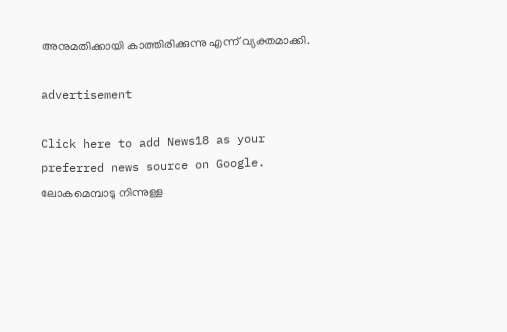അനുമതിക്കായി കാത്തിരിക്കുന്നു എന്ന് വ്യക്തമാക്കി.

advertisement

Click here to add News18 as your preferred news source on Google.
ലോകമെമ്പാടു നിന്നുള്ള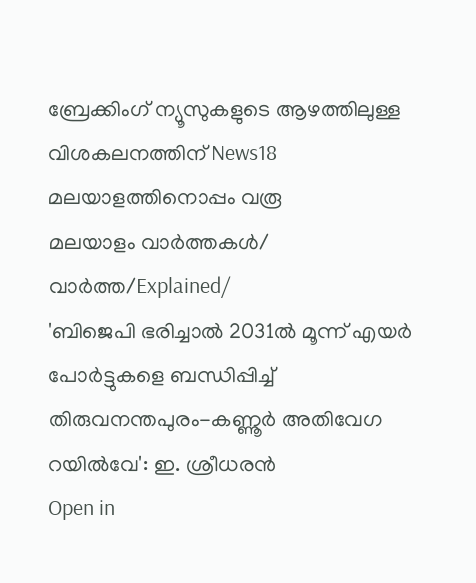ബ്രേക്കിംഗ് ന്യൂസുകളുടെ ആഴത്തിലുള്ള വിശകലനത്തിന് News18 മലയാളത്തിനൊപ്പം വരൂ
മലയാളം വാർത്തകൾ/ വാർത്ത/Explained/
'ബിജെപി ഭരിച്ചാൽ 2031ൽ മൂന്ന് എയർ പോർട്ടുകളെ ബന്ധിപ്പിച്ച് തിരുവനന്തപുരം-കണ്ണൂർ അതിവേഗ റയിൽവേ': ഇ. ശ്രീധരൻ
Open in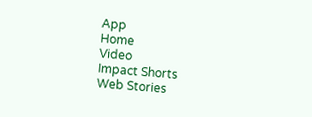App
Home
Video
Impact Shorts
Web Stories